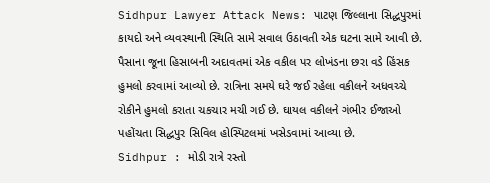Sidhpur Lawyer Attack News: પાટણ જિલ્લાના સિદ્ધપુરમાં કાયદો અને વ્યવસ્થાની સ્થિતિ સામે સવાલ ઉઠાવતી એક ઘટના સામે આવી છે. પૈસાના જૂના હિસાબની અદાવતમાં એક વકીલ પર લોખંડના છરા વડે હિંસક હુમલો કરવામાં આવ્યો છે. રાત્રિના સમયે ઘરે જઈ રહેલા વકીલને અધવચ્ચે રોકીને હુમલો કરાતા ચકચાર મચી ગઈ છે. ઘાયલ વકીલને ગંભીર ઈજાઓ પહોંચતા સિદ્ધપુર સિવિલ હોસ્પિટલમાં ખસેડવામાં આવ્યા છે.
Sidhpur : મોડી રાત્રે રસ્તો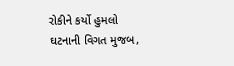રોકીને કર્યો હુમલો
ઘટનાની વિગત મુજબ,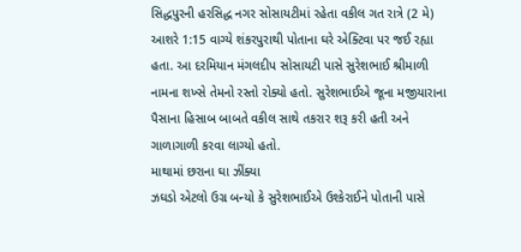સિદ્ધપુરની હરસિદ્ધ નગર સોસાયટીમાં રહેતા વકીલ ગત રાત્રે (2 મે) આશરે 1:15 વાગ્યે શંકરપુરાથી પોતાના ઘરે એક્ટિવા પર જઈ રહ્યા હતા. આ દરમિયાન મંગલદીપ સોસાયટી પાસે સુરેશભાઈ શ્રીમાળી નામના શખ્સે તેમનો રસ્તો રોક્યો હતો. સુરેશભાઈએ જૂના મજીયારાના પૈસાના હિસાબ બાબતે વકીલ સાથે તકરાર શરૂ કરી હતી અને ગાળાગાળી કરવા લાગ્યો હતો.
માથામાં છરાના ઘા ઝીંક્યા
ઝઘડો એટલો ઉગ્ર બન્યો કે સુરેશભાઈએ ઉશ્કેરાઈને પોતાની પાસે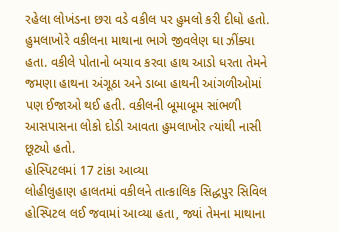રહેલા લોખંડના છરા વડે વકીલ પર હુમલો કરી દીધો હતો. હુમલાખોરે વકીલના માથાના ભાગે જીવલેણ ઘા ઝીંક્યા હતા. વકીલે પોતાનો બચાવ કરવા હાથ આડો ધરતા તેમને જમણા હાથના અંગૂઠા અને ડાબા હાથની આંગળીઓમાં પણ ઈજાઓ થઈ હતી. વકીલની બૂમાબૂમ સાંભળી આસપાસના લોકો દોડી આવતા હુમલાખોર ત્યાંથી નાસી છૂટ્યો હતો.
હોસ્પિટલમાં 17 ટાંકા આવ્યા
લોહીલુહાણ હાલતમાં વકીલને તાત્કાલિક સિદ્ધપુર સિવિલ હોસ્પિટલ લઈ જવામાં આવ્યા હતા, જ્યાં તેમના માથાના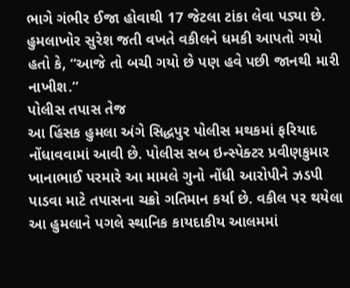ભાગે ગંભીર ઈજા હોવાથી 17 જેટલા ટાંકા લેવા પડ્યા છે. હુમલાખોર સુરેશ જતી વખતે વકીલને ધમકી આપતો ગયો હતો કે, “આજે તો બચી ગયો છે પણ હવે પછી જાનથી મારી નાખીશ.”
પોલીસ તપાસ તેજ
આ હિંસક હુમલા અંગે સિદ્ધપુર પોલીસ મથકમાં ફરિયાદ નોંધાવવામાં આવી છે. પોલીસ સબ ઇન્સ્પેક્ટર પ્રવીણકુમાર ખાનાભાઈ પરમારે આ મામલે ગુનો નોંધી આરોપીને ઝડપી પાડવા માટે તપાસના ચક્રો ગતિમાન કર્યા છે. વકીલ પર થયેલા આ હુમલાને પગલે સ્થાનિક કાયદાકીય આલમમાં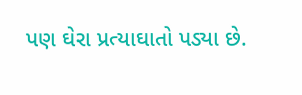પણ ઘેરા પ્રત્યાઘાતો પડ્યા છે.